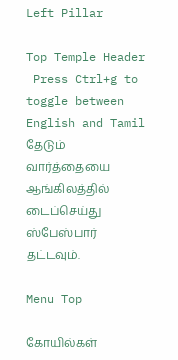Left Pillar

Top Temple Header
 Press Ctrl+g to toggle between English and Tamil
தேடும் வார்த்தையை ஆங்கிலத்தில் டைப்செய்து ஸ்பேஸ்பார் தட்டவும்.

Menu Top

கோயில்கள்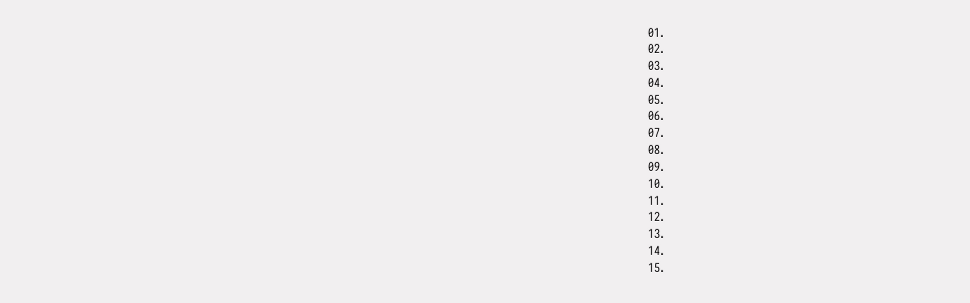01.
02.
03.
04.
05.
06.
07.
08.
09.
10.
11.
12.
13.
14.
15.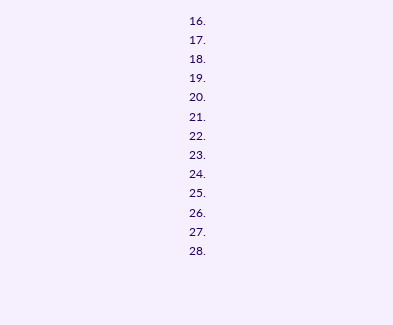16.
17.
18.
19.
20.
21.
22.
23.
24.
25.
26.
27.
28.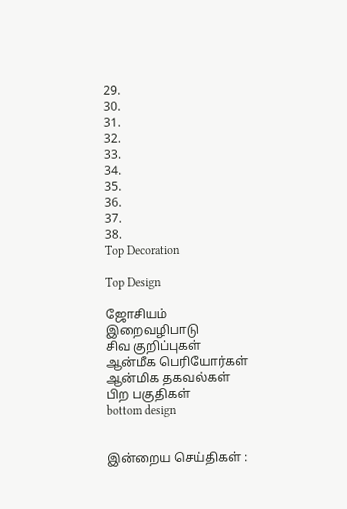29.
30.
31.
32.
33.
34.
35.
36.
37.
38.
Top Decoration

Top Design

ஜோசியம்
இறைவழிபாடு
சிவ குறிப்புகள்
ஆன்மீக பெரியோர்கள்
ஆன்மிக தகவல்கள்
பிற பகுதிகள்
bottom design


இன்றைய செய்திகள் :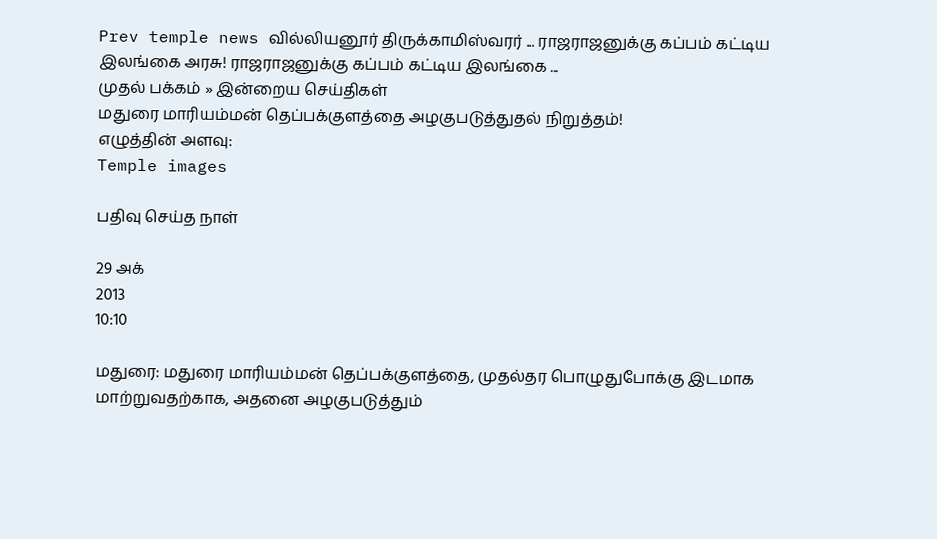Prev temple news வில்லியனூர் திருக்காமிஸ்வரர் ... ராஜராஜனுக்கு கப்பம் கட்டிய இலங்கை அரசு! ராஜராஜனுக்கு கப்பம் கட்டிய இலங்கை ...
முதல் பக்கம் » இன்றைய செய்திகள்
மதுரை மாரியம்மன் தெப்பக்குளத்தை அழகுபடுத்துதல் நிறுத்தம்!
எழுத்தின் அளவு:
Temple images

பதிவு செய்த நாள்

29 அக்
2013
10:10

மதுரை: மதுரை மாரியம்மன் தெப்பக்குளத்தை, முதல்தர பொழுதுபோக்கு இடமாக மாற்றுவதற்காக, அதனை அழகுபடுத்தும்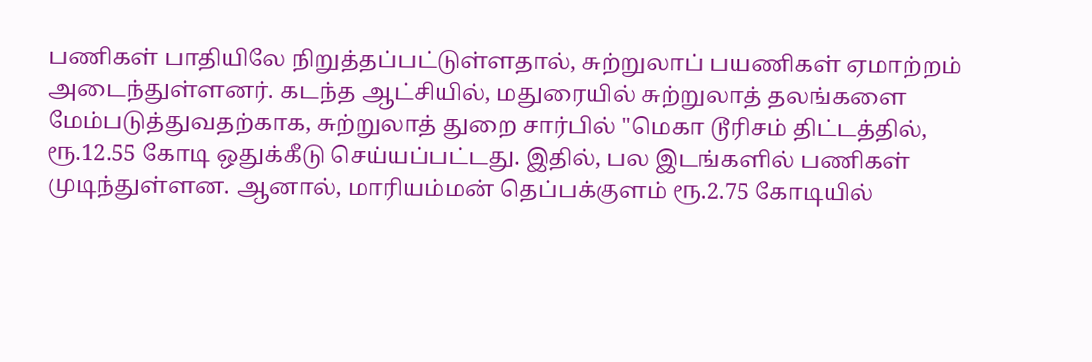பணிகள் பாதியிலே நிறுத்தப்பட்டுள்ளதால், சுற்றுலாப் பயணிகள் ஏமாற்றம் அடைந்துள்ளனர். கடந்த ஆட்சியில், மதுரையில் சுற்றுலாத் தலங்களை மேம்படுத்துவதற்காக, சுற்றுலாத் துறை சார்பில் "மெகா டூரிசம் திட்டத்தில், ரூ.12.55 கோடி ஒதுக்கீடு செய்யப்பட்டது. இதில், பல இடங்களில் பணிகள் முடிந்துள்ளன. ஆனால், மாரியம்மன் தெப்பக்குளம் ரூ.2.75 கோடியில்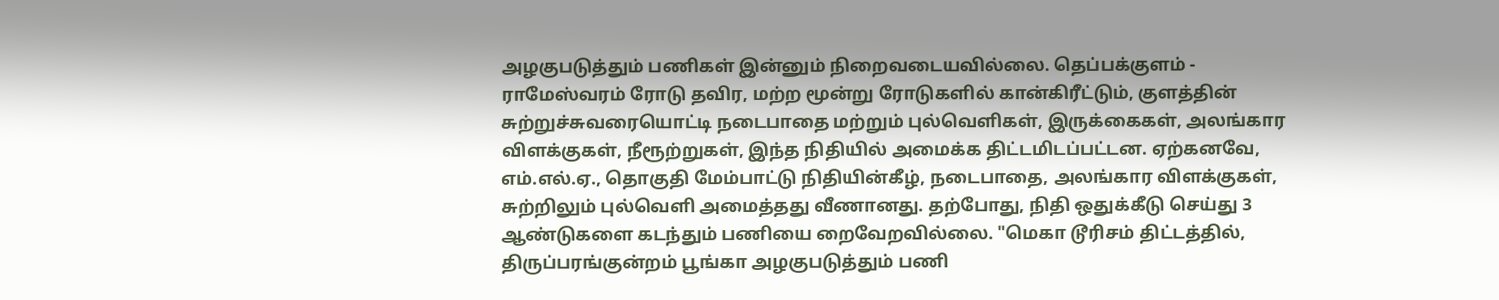அழகுபடுத்தும் பணிகள் இன்னும் நிறைவடையவில்லை. தெப்பக்குளம் - ராமேஸ்வரம் ரோடு தவிர, மற்ற மூன்று ரோடுகளில் கான்கிரீட்டும், குளத்தின் சுற்றுச்சுவரையொட்டி நடைபாதை மற்றும் புல்வெளிகள், இருக்கைகள், அலங்கார விளக்குகள், நீரூற்றுகள், இந்த நிதியில் அமைக்க திட்டமிடப்பட்டன. ஏற்கனவே, எம்.எல்.ஏ., தொகுதி மேம்பாட்டு நிதியின்கீழ், நடைபாதை, அலங்கார விளக்குகள், சுற்றிலும் புல்வெளி அமைத்தது வீணானது. தற்போது, நிதி ஒதுக்கீடு செய்து 3 ஆண்டுகளை கடந்தும் பணியை றைவேறவில்லை. "மெகா டூரிசம் திட்டத்தில், திருப்பரங்குன்றம் பூங்கா அழகுபடுத்தும் பணி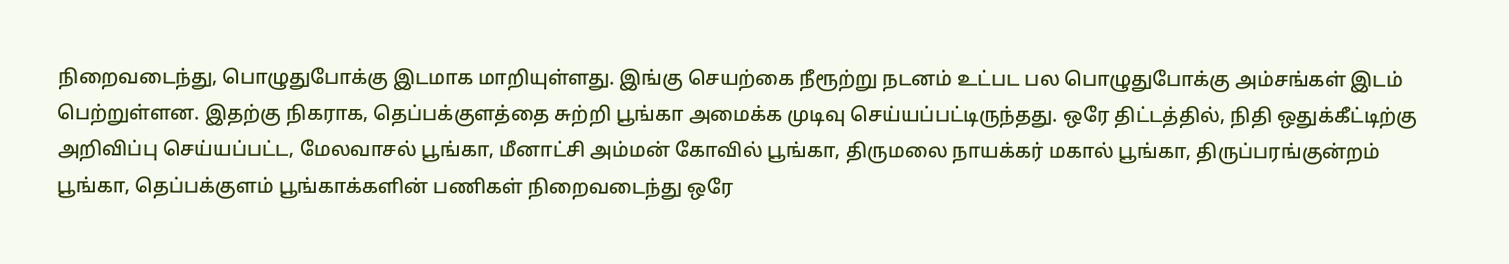நிறைவடைந்து, பொழுதுபோக்கு இடமாக மாறியுள்ளது. இங்கு செயற்கை நீரூற்று நடனம் உட்பட பல பொழுதுபோக்கு அம்சங்கள் இடம் பெற்றுள்ளன. இதற்கு நிகராக, தெப்பக்குளத்தை சுற்றி பூங்கா அமைக்க முடிவு செய்யப்பட்டிருந்தது. ஒரே திட்டத்தில், நிதி ஒதுக்கீட்டிற்கு அறிவிப்பு செய்யப்பட்ட, மேலவாசல் பூங்கா, மீனாட்சி அம்மன் கோவில் பூங்கா, திருமலை நாயக்கர் மகால் பூங்கா, திருப்பரங்குன்றம் பூங்கா, தெப்பக்குளம் பூங்காக்களின் பணிகள் நிறைவடைந்து ஒரே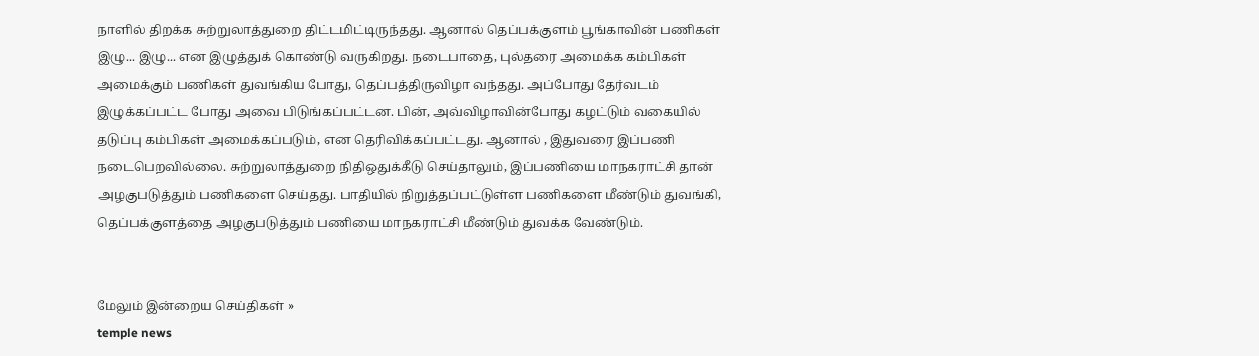நாளில் திறக்க சுற்றுலாத்துறை திட்டமிட்டிருந்தது. ஆனால் தெப்பக்குளம் பூங்காவின் பணிகள் இழு... இழு... என இழுத்துக் கொண்டு வருகிறது. நடைபாதை, புல்தரை அமைக்க கம்பிகள் அமைக்கும் பணிகள் துவங்கிய போது, தெப்பத்திருவிழா வந்தது. அப்போது தேர்வடம் இழுக்கப்பட்ட போது அவை பிடுங்கப்பட்டன. பின், அவ்விழாவின்போது கழட்டும் வகையில் தடுப்பு கம்பிகள் அமைக்கப்படும், என தெரிவிக்கப்பட்டது. ஆனால் , இதுவரை இப்பணி நடைபெறவில்லை. சுற்றுலாத்துறை நிதிஒதுக்கீடு செய்தாலும், இப்பணியை மாநகராட்சி தான் அழகுபடுத்தும் பணிகளை செய்தது. பாதியில் நிறுத்தப்பட்டுள்ள பணிகளை மீண்டும் துவங்கி, தெப்பக்குளத்தை அழகுபடுத்தும் பணியை மாநகராட்சி மீண்டும் துவக்க வேண்டும்.


மேலும் இன்றைய செய்திகள் »
temple news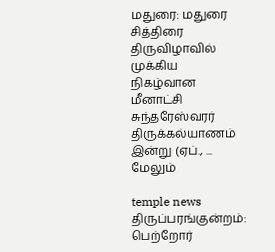மதுரை: மதுரை சித்திரை திருவிழாவில் முக்கிய நிகழ்வான மீனாட்சி சுந்தரேஸ்வரர் திருக்கல்யாணம் இன்று (ஏப்., ... மேலும்

temple news
திருப்பரங்குன்றம்: பெற்றோர்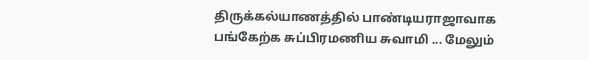திருக்கல்யாணத்தில் பாண்டியராஜாவாக பங்கேற்க சுப்பிரமணிய சுவாமி ... மேலும்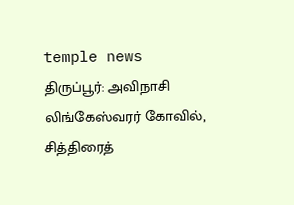temple news
திருப்பூர்: அவிநாசி லிங்கேஸ்வரர் கோவில், சித்திரைத்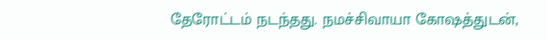தேரோட்டம் நடந்தது. நமச்சிவாயா கோஷத்துடன்,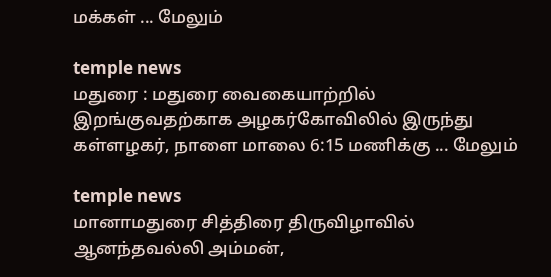மக்கள் ... மேலும்

temple news
மதுரை : மதுரை வைகையாற்றில் இறங்குவதற்காக அழகர்கோவிலில் இருந்து கள்ளழகர், நாளை மாலை 6:15 மணிக்கு ... மேலும்

temple news
மானாமதுரை சித்திரை திருவிழாவில் ஆனந்தவல்லி அம்மன்,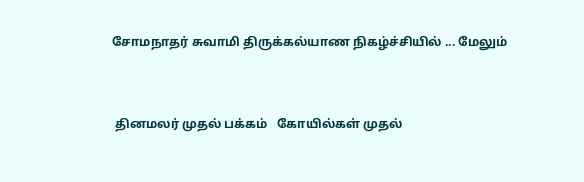சோமநாதர் சுவாமி திருக்கல்யாண நிகழ்ச்சியில் ... மேலும்


 தினமலர் முதல் பக்கம்   கோயில்கள் முதல்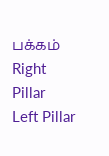பக்கம்
Right Pillar
Left Pillar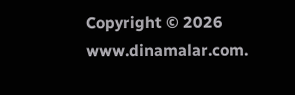Copyright © 2026 www.dinamalar.com.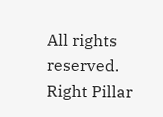All rights reserved.
Right Pillar